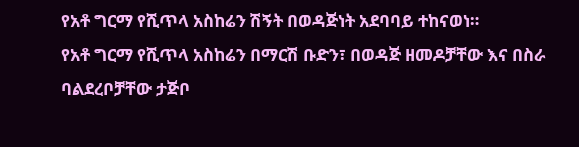የአቶ ግርማ የሺጥላ አስከሬን ሽኝት በወዳጅነት አደባባይ ተከናወነ።
የአቶ ግርማ የሺጥላ አስከሬን በማርሽ ቡድን፣ በወዳጅ ዘመዶቻቸው እና በስራ ባልደረቦቻቸው ታጅቦ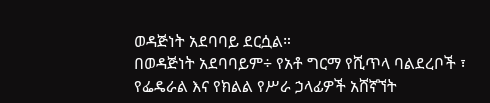ወዳጅነት አደባባይ ደርሷል።
በወዳጅነት አደባባይም÷ የአቶ ግርማ የሺጥላ ባልደረቦች ፣ የፌዴራል እና የክልል የሥራ ኃላፊዎች አሸኛኘት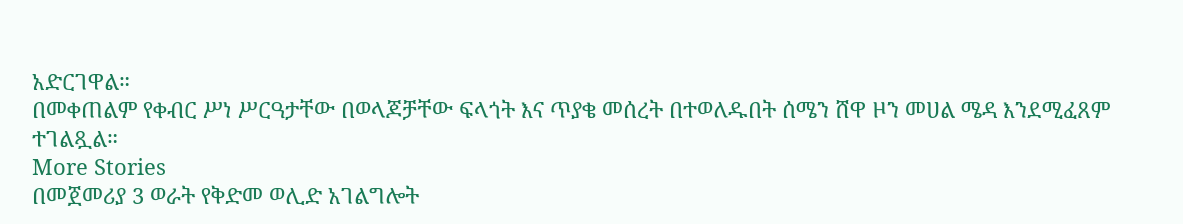አድርገዋል።
በመቀጠልም የቀብር ሥነ ሥርዓታቸው በወላጆቻቸው ፍላጎት እና ጥያቄ መሰረት በተወለዱበት ሰሜን ሸዋ ዞን መሀል ሜዳ እንደሚፈጸም ተገልጿል።
More Stories
በመጀመሪያ 3 ወራት የቅድመ ወሊድ አገልግሎት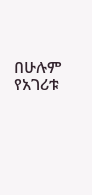በሁሉም የአገሪቱ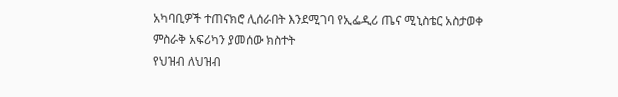አካባቢዎች ተጠናክሮ ሊሰራበት እንደሚገባ የኢፌዲሪ ጤና ሚኒስቴር አስታወቀ
ምስራቅ አፍሪካን ያመሰው ክስተት
የህዝብ ለህዝብ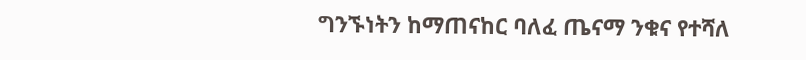ግንኙነትን ከማጠናከር ባለፈ ጤናማ ንቁና የተሻለ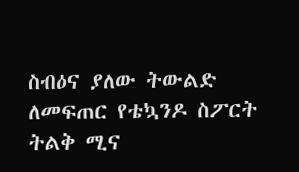ስብዕና ያለው ትውልድ ለመፍጠር የቴኳንዶ ስፖርት ትልቅ ሚና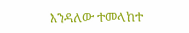እንዳለው ተመላከተ